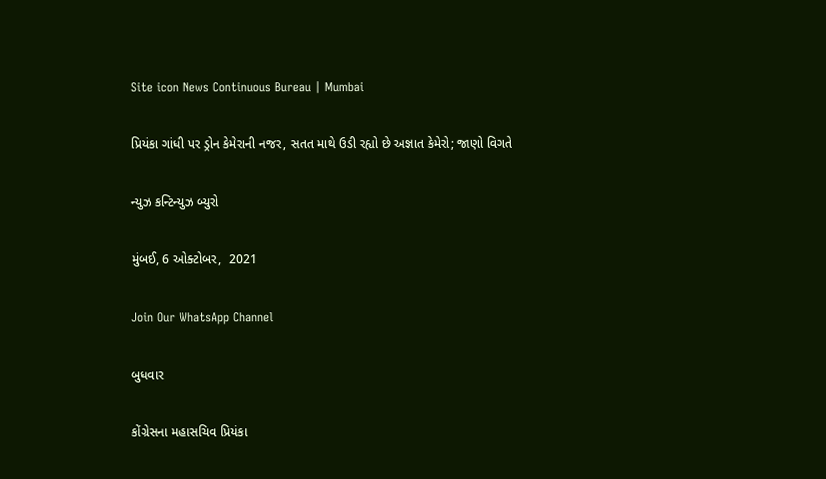Site icon News Continuous Bureau | Mumbai

પ્રિયંકા ગાંધી પર ડ્રોન કેમેરાની નજર, સતત માથે ઉડી રહ્યો છે અજ્ઞાત કેમેરો; જાણો વિગતે

ન્યુઝ કન્ટિન્યુઝ બ્યુરો

મુંબઈ, 6 ઓક્ટોબર,  2021

Join Our WhatsApp Channel

બુધવાર

કોંગ્રેસના મહાસચિવ પ્રિયંકા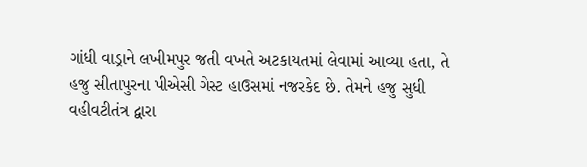ગાંધી વાડ્રાને લખીમપુર જતી વખતે અટકાયતમાં લેવામાં આવ્યા હતા, તે હજુ સીતાપુરના પીએસી ગેસ્ટ હાઉસમાં નજરકેદ છે. તેમને હજુ સુધી વહીવટીતંત્ર દ્વારા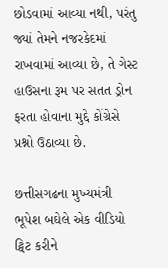છોડવામાં આવ્યા નથી, પરંતુ જ્યાં તેમને નજરકેદમાં રાખવામાં આવ્યા છે, તે ગેસ્ટ હાઉસના રૂમ પર સતત ડ્રોન ફરતા હોવાના મુદ્દે કોંગ્રેસે પ્રશ્નો ઉઠાવ્યા છે.

છત્તીસગઢના મુખ્યમંત્રી ભૂપેશ બઘેલે એક વીડિયો ટ્વિટ કરીને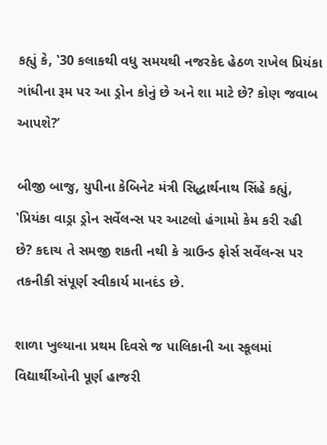કહ્યું કે, ‛30 કલાકથી વધુ સમયથી નજરકેદ હેઠળ રાખેલ પ્રિયંકા ગાંધીના રૂમ પર આ ડ્રોન કોનું છે અને શા માટે છે? કોણ જવાબ આપશે?’

બીજી બાજુ, યુપીના કેબિનેટ મંત્રી સિદ્ધાર્થનાથ સિંહે કહ્યું, ‛પ્રિયંકા વાડ્રા ડ્રોન સર્વેલન્સ પર આટલો હંગામો કેમ કરી રહી છે? કદાચ તે સમજી શકતી નથી કે ગ્રાઉન્ડ ફોર્સ સર્વેલન્સ પર તકનીકી સંપૂર્ણ સ્વીકાર્ય માનદંડ છે.

શાળા ખુલ્યાના પ્રથમ દિવસે જ પાલિકાની આ સ્કૂલમાં વિદ્યાર્થીઓની પૂર્ણ હાજરી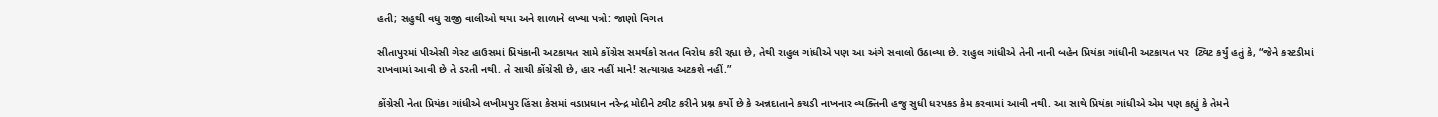હતી; સહુથી વધુ રાજી વાલીઓ થયા અને શાળાને લખ્યા પત્રો: જાણો વિગત

સીતાપુરમાં પીએસી ગેસ્ટ હાઉસમાં પ્રિયંકાની અટકાયત સામે કોંગ્રેસ સમર્થકો સતત વિરોધ કરી રહ્યા છે, તેથી રાહુલ ગાંધીએ પણ આ અંગે સવાલો ઉઠાવ્યા છે. રાહુલ ગાંધીએ તેની નાની બહેન પ્રિયંકા ગાંધીની અટકાયત પર  ટ્વિટ કર્યું હતું કે, “જેને કસ્ટડીમાં રાખવામાં આવી છે તે ડરતી નથી. તે સાચી કોંગ્રેસી છે, હાર નહીં માને! સત્યાગ્રહ અટકશે નહીં.”

કોંગ્રેસી નેતા પ્રિયંકા ગાંધીએ લખીમપુર હિંસા કેસમાં વડાપ્રધાન નરેન્દ્ર મોદીને ટ્વીટ કરીને પ્રશ્ન કર્યો છે કે અન્નદાતાને કચડી નાખનાર વ્યક્તિની હજુ સુધી ધરપકડ કેમ કરવામાં આવી નથી. આ સાથે પ્રિયંકા ગાંધીએ એમ પણ કહ્યું કે તેમને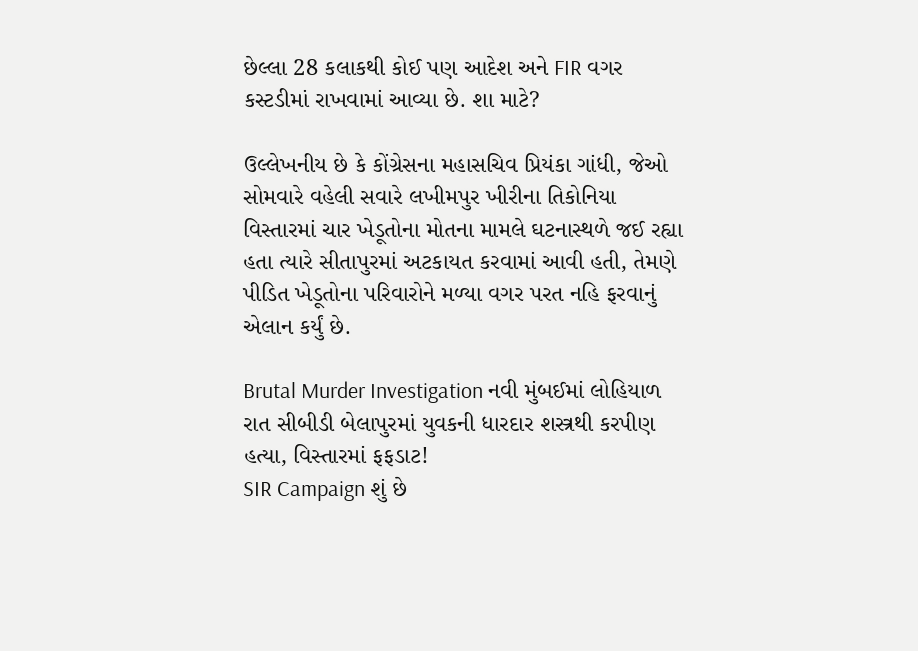છેલ્લા 28 કલાકથી કોઈ પણ આદેશ અને FIR વગર કસ્ટડીમાં રાખવામાં આવ્યા છે. શા માટે?

ઉલ્લેખનીય છે કે કોંગ્રેસના મહાસચિવ પ્રિયંકા ગાંધી, જેઓ સોમવારે વહેલી સવારે લખીમપુર ખીરીના તિકોનિયા વિસ્તારમાં ચાર ખેડૂતોના મોતના મામલે ઘટનાસ્થળે જઈ રહ્યા હતા ત્યારે સીતાપુરમાં અટકાયત કરવામાં આવી હતી, તેમણે પીડિત ખેડૂતોના પરિવારોને મળ્યા વગર પરત નહિ ફરવાનું એલાન કર્યું છે.

Brutal Murder Investigation નવી મુંબઈમાં લોહિયાળ રાત સીબીડી બેલાપુરમાં યુવકની ધારદાર શસ્ત્રથી કરપીણ હત્યા, વિસ્તારમાં ફફડાટ!
SIR Campaign શું છે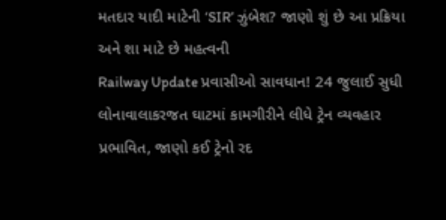મતદાર યાદી માટેની ‘SIR’ ઝુંબેશ? જાણો શું છે આ પ્રક્રિયા અને શા માટે છે મહત્વની
Railway Update પ્રવાસીઓ સાવધાન! 24 જુલાઈ સુધી લોનાવાલાકરજત ઘાટમાં કામગીરીને લીધે ટ્રેન વ્યવહાર પ્રભાવિત, જાણો કઈ ટ્રેનો રદ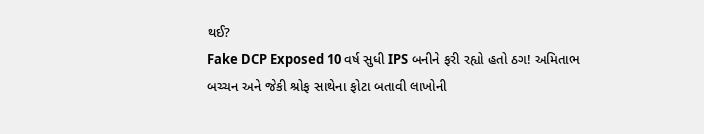થઈ?
Fake DCP Exposed 10 વર્ષ સુધી IPS બનીને ફરી રહ્યો હતો ઠગ! અમિતાભ બચ્ચન અને જેકી શ્રોફ સાથેના ફોટા બતાવી લાખોની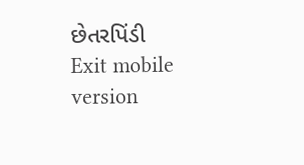છેતરપિંડી
Exit mobile version